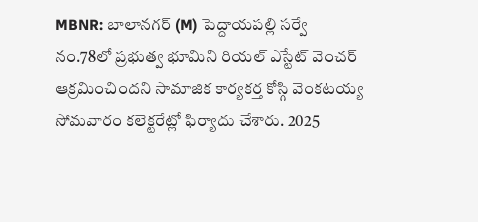MBNR: బాలానగర్ (M) పెద్దాయపల్లి సర్వే నం.78లో ప్రభుత్వ భూమిని రియల్ ఎస్టేట్ వెంచర్ ఆక్రమించిందని సామాజిక కార్యకర్త కోస్గి వెంకటయ్య సోమవారం కలెక్టరేట్లో ఫిర్యాదు చేశారు. 2025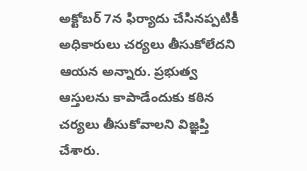అక్టోబర్ 7న ఫిర్యాదు చేసినప్పటికీ అధికారులు చర్యలు తీసుకోలేదని ఆయన అన్నారు. ప్రభుత్వ ఆస్తులను కాపాడేందుకు కఠిన చర్యలు తీసుకోవాలని విజ్ఞప్తి చేశారు.